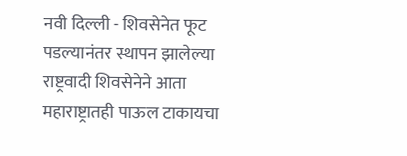नवी दिल्ली - शिवसेनेत फूट पडल्यानंतर स्थापन झालेल्या राष्ट्रवादी शिवसेनेने आता महाराष्ट्रातही पाऊल टाकायचा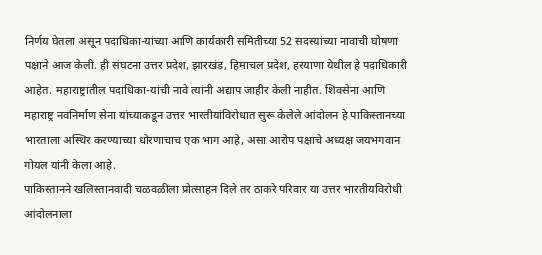निर्णय घेतला असून पदाधिका-यांच्या आणि कार्यकारी समितीच्या 52 सदस्यांच्या नावाची घोषणा पक्षाने आज केली. ही संघटना उत्तर प्रदेश, झारखंड, हिमाचल प्रदेश, हरयाणा येथील हे पदाधिकारी आहेत. महाराष्ट्रातील पदाधिका-यांची नावे त्यांनी अद्याप जाहीर केली नाहीत. शिवसेना आणि महाराष्ट्र नवनिर्माण सेना यांच्याकडून उत्तर भारतीयांविरोधात सुरू केलेले आंदोलन हे पाकिस्तानच्या भारताला अस्थिर करण्याच्या धोरणाचाच एक भाग आहे, असा आरोप पक्षाचे अध्यक्ष जयभगवान गोयल यांनी केला आहे.
पाकिस्तानने खलिस्तानवादी चळवळीला प्रोत्साहन दिले तर ठाकरे परिवार या उत्तर भारतीयविरोधी आंदोलनाला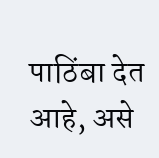पाठिंबा देत आहे, असे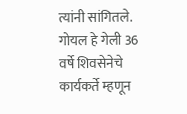त्यांनी सांगितले. गोयल हे गेली 36 वर्षे शिवसेनेचे कार्यकर्ते म्हणून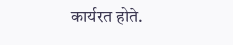कार्यरत होते.